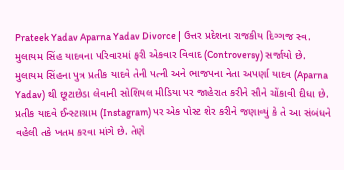Prateek Yadav Aparna Yadav Divorce | ઉત્તર પ્રદેશના રાજકીય દિગ્ગજ સ્વ. મુલાયમ સિંહ યાદવના પરિવારમાં ફરી એકવાર વિવાદ (Controversy) સર્જાયો છે. મુલાયમ સિંહના પુત્ર પ્રતીક યાદવે તેની પત્ની અને ભાજપના નેતા અપર્ણા યાદવ (Aparna Yadav) થી છૂટાછેડા લેવાની સોશિયલ મીડિયા પર જાહેરાત કરીને સૌને ચોંકાવી દીધા છે.
પ્રતીક યાદવે ઈન્સ્ટાગ્રામ (Instagram) પર એક પોસ્ટ શેર કરીને જણાવ્યું કે તે આ સંબંધને વહેલી તકે ખતમ કરવા માંગે છે. તેણે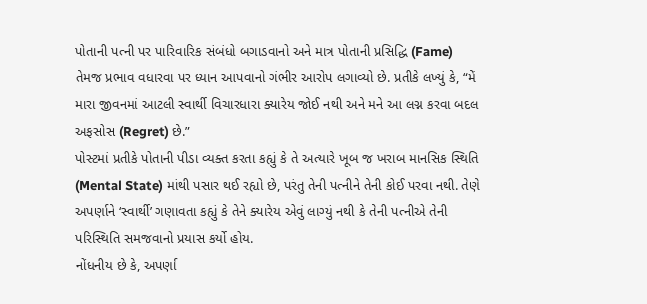પોતાની પત્ની પર પારિવારિક સંબંધો બગાડવાનો અને માત્ર પોતાની પ્રસિદ્ધિ (Fame) તેમજ પ્રભાવ વધારવા પર ધ્યાન આપવાનો ગંભીર આરોપ લગાવ્યો છે. પ્રતીકે લખ્યું કે, “મેં મારા જીવનમાં આટલી સ્વાર્થી વિચારધારા ક્યારેય જોઈ નથી અને મને આ લગ્ન કરવા બદલ અફસોસ (Regret) છે.”
પોસ્ટમાં પ્રતીકે પોતાની પીડા વ્યક્ત કરતા કહ્યું કે તે અત્યારે ખૂબ જ ખરાબ માનસિક સ્થિતિ (Mental State) માંથી પસાર થઈ રહ્યો છે, પરંતુ તેની પત્નીને તેની કોઈ પરવા નથી. તેણે અપર્ણાને ‘સ્વાર્થી’ ગણાવતા કહ્યું કે તેને ક્યારેય એવું લાગ્યું નથી કે તેની પત્નીએ તેની પરિસ્થિતિ સમજવાનો પ્રયાસ કર્યો હોય.
નોંધનીય છે કે, અપર્ણા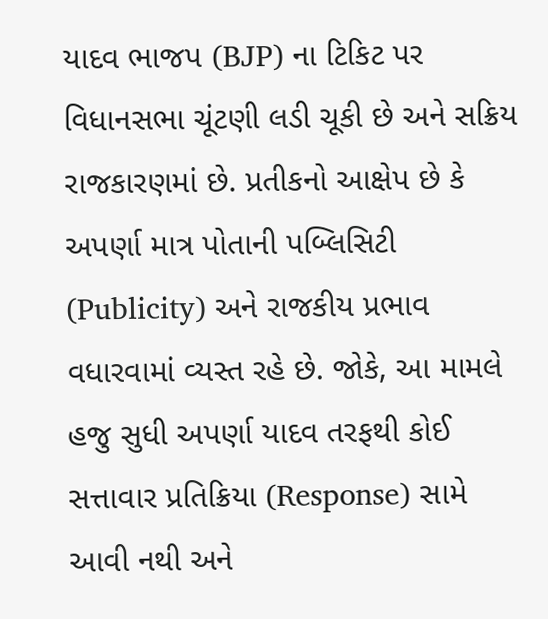યાદવ ભાજપ (BJP) ના ટિકિટ પર વિધાનસભા ચૂંટણી લડી ચૂકી છે અને સક્રિય રાજકારણમાં છે. પ્રતીકનો આક્ષેપ છે કે અપર્ણા માત્ર પોતાની પબ્લિસિટી (Publicity) અને રાજકીય પ્રભાવ વધારવામાં વ્યસ્ત રહે છે. જોકે, આ મામલે હજુ સુધી અપર્ણા યાદવ તરફથી કોઈ સત્તાવાર પ્રતિક્રિયા (Response) સામે આવી નથી અને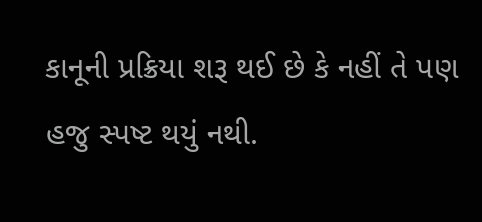કાનૂની પ્રક્રિયા શરૂ થઈ છે કે નહીં તે પણ હજુ સ્પષ્ટ થયું નથી.